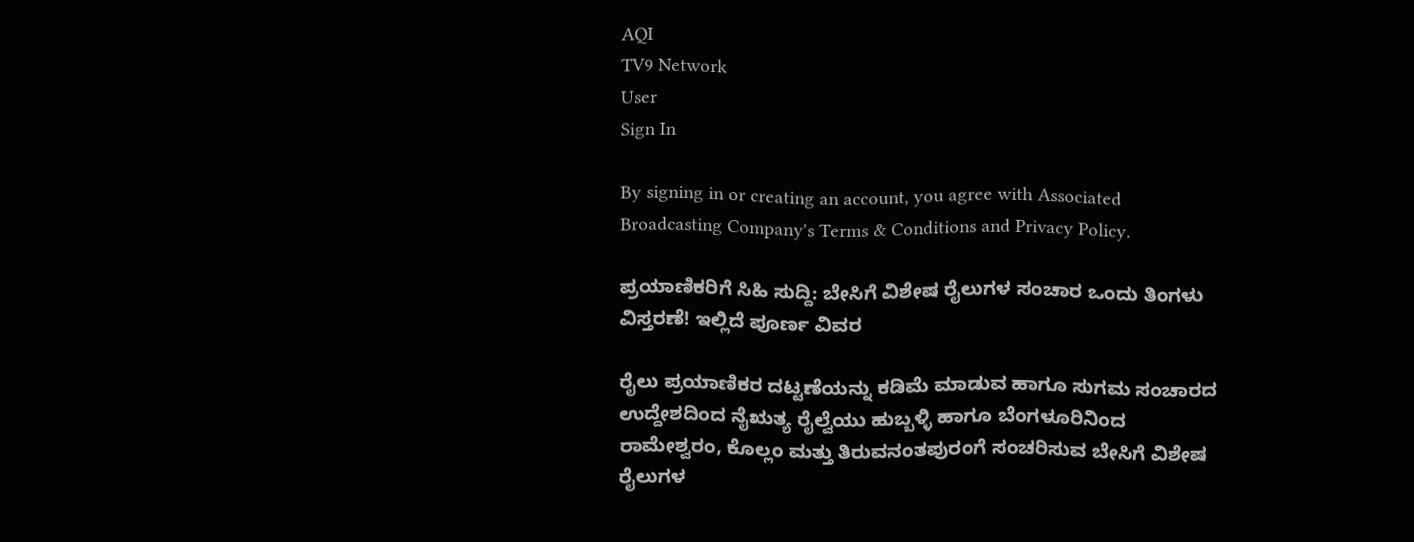AQI
TV9 Network
User
Sign In

By signing in or creating an account, you agree with Associated Broadcasting Company's Terms & Conditions and Privacy Policy.

ಪ್ರಯಾಣಿಕರಿಗೆ ಸಿಹಿ ಸುದ್ದಿ: ಬೇಸಿಗೆ ವಿಶೇಷ ರೈಲುಗಳ ಸಂಚಾರ ಒಂದು ತಿಂಗಳು ವಿಸ್ತರಣೆ! ಇಲ್ಲಿದೆ ಪೂರ್ಣ ವಿವರ

ರೈಲು ಪ್ರಯಾಣಿಕರ ದಟ್ಟಣೆಯನ್ನು ಕಡಿಮೆ ಮಾಡುವ ಹಾಗೂ ಸುಗಮ ಸಂಚಾರದ ಉದ್ದೇಶದಿಂದ ನೈಋತ್ಯ ರೈಲ್ವೆಯು ಹುಬ್ಬಳ್ಳಿ ಹಾಗೂ ಬೆಂಗಳೂರಿನಿಂದ ರಾಮೇಶ್ವರಂ, ಕೊಲ್ಲಂ ಮತ್ತು ತಿರುವನಂತಪುರಂಗೆ ಸಂಚರಿಸುವ ಬೇಸಿಗೆ ವಿಶೇಷ ರೈಲುಗಳ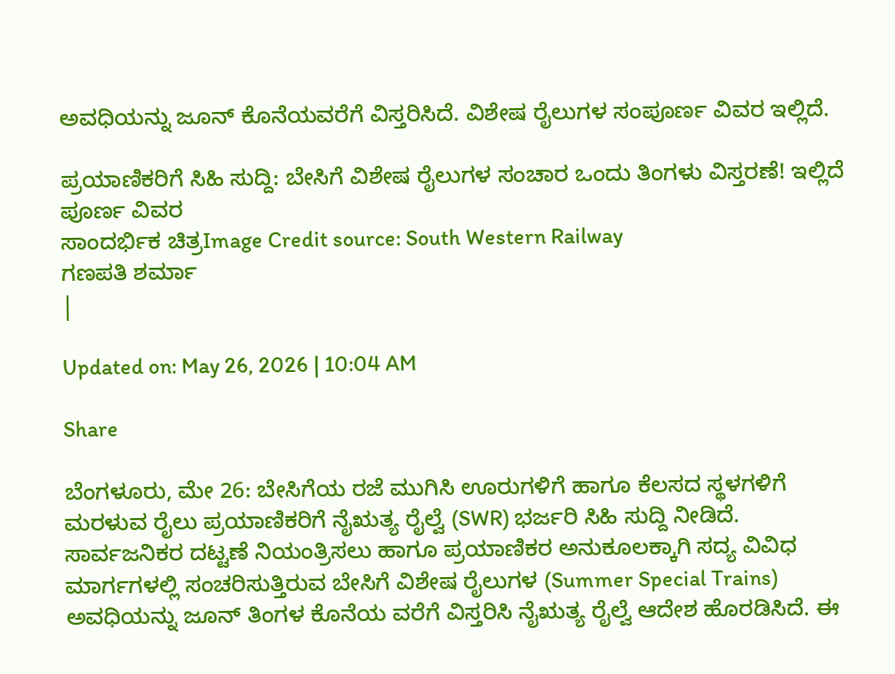ಅವಧಿಯನ್ನು ಜೂನ್ ಕೊನೆಯವರೆಗೆ ವಿಸ್ತರಿಸಿದೆ. ವಿಶೇಷ ರೈಲುಗಳ ಸಂಪೂರ್ಣ ವಿವರ ಇಲ್ಲಿದೆ.

ಪ್ರಯಾಣಿಕರಿಗೆ ಸಿಹಿ ಸುದ್ದಿ: ಬೇಸಿಗೆ ವಿಶೇಷ ರೈಲುಗಳ ಸಂಚಾರ ಒಂದು ತಿಂಗಳು ವಿಸ್ತರಣೆ! ಇಲ್ಲಿದೆ ಪೂರ್ಣ ವಿವರ
ಸಾಂದರ್ಭಿಕ ಚಿತ್ರImage Credit source: South Western Railway
ಗಣಪತಿ ಶರ್ಮಾ
|

Updated on: May 26, 2026 | 10:04 AM

Share

ಬೆಂಗಳೂರು, ಮೇ 26: ಬೇಸಿಗೆಯ ರಜೆ ಮುಗಿಸಿ ಊರುಗಳಿಗೆ ಹಾಗೂ ಕೆಲಸದ ಸ್ಥಳಗಳಿಗೆ ಮರಳುವ ರೈಲು ಪ್ರಯಾಣಿಕರಿಗೆ ನೈಋತ್ಯ ರೈಲ್ವೆ (SWR) ಭರ್ಜರಿ ಸಿಹಿ ಸುದ್ದಿ ನೀಡಿದೆ. ಸಾರ್ವಜನಿಕರ ದಟ್ಟಣೆ ನಿಯಂತ್ರಿಸಲು ಹಾಗೂ ಪ್ರಯಾಣಿಕರ ಅನುಕೂಲಕ್ಕಾಗಿ ಸದ್ಯ ವಿವಿಧ ಮಾರ್ಗಗಳಲ್ಲಿ ಸಂಚರಿಸುತ್ತಿರುವ ಬೇಸಿಗೆ ವಿಶೇಷ ರೈಲುಗಳ (Summer Special Trains) ಅವಧಿಯನ್ನು ಜೂನ್ ತಿಂಗಳ ಕೊನೆಯ ವರೆಗೆ ವಿಸ್ತರಿಸಿ ನೈಋತ್ಯ ರೈಲ್ವೆ ಆದೇಶ ಹೊರಡಿಸಿದೆ. ಈ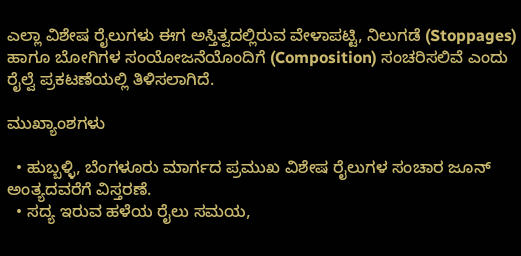ಎಲ್ಲಾ ವಿಶೇಷ ರೈಲುಗಳು ಈಗ ಅಸ್ತಿತ್ವದಲ್ಲಿರುವ ವೇಳಾಪಟ್ಟಿ, ನಿಲುಗಡೆ (Stoppages) ಹಾಗೂ ಬೋಗಿಗಳ ಸಂಯೋಜನೆಯೊಂದಿಗೆ (Composition) ಸಂಚರಿಸಲಿವೆ ಎಂದು ರೈಲ್ವೆ ಪ್ರಕಟಣೆಯಲ್ಲಿ ತಿಳಿಸಲಾಗಿದೆ.

ಮುಖ್ಯಾಂಶಗಳು

  • ಹುಬ್ಬಳ್ಳಿ, ಬೆಂಗಳೂರು ಮಾರ್ಗದ ಪ್ರಮುಖ ವಿಶೇಷ ರೈಲುಗಳ ಸಂಚಾರ ಜೂನ್ ಅಂತ್ಯದವರೆಗೆ ವಿಸ್ತರಣೆ.
  • ಸದ್ಯ ಇರುವ ಹಳೆಯ ರೈಲು ಸಮಯ,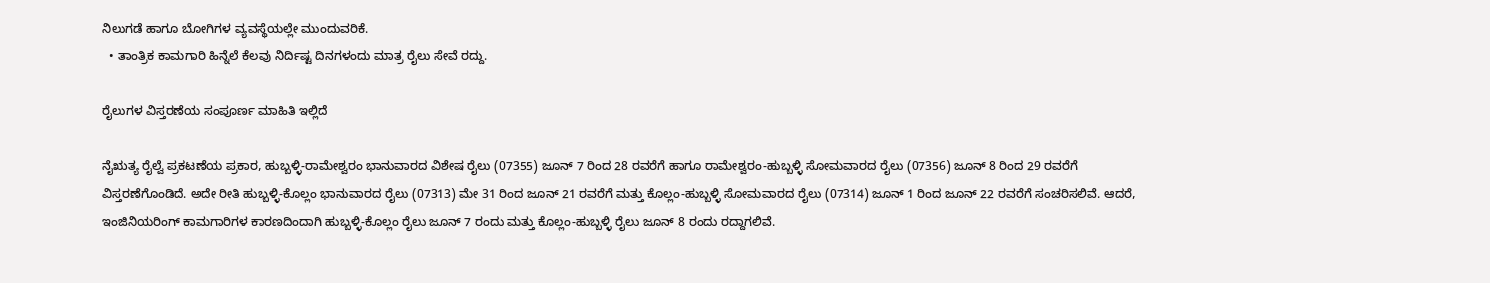ನಿಲುಗಡೆ ಹಾಗೂ ಬೋಗಿಗಳ ವ್ಯವಸ್ಥೆಯಲ್ಲೇ ಮುಂದುವರಿಕೆ.
  • ತಾಂತ್ರಿಕ ಕಾಮಗಾರಿ ಹಿನ್ನೆಲೆ ಕೆಲವು ನಿರ್ದಿಷ್ಟ ದಿನಗಳಂದು ಮಾತ್ರ ರೈಲು ಸೇವೆ ರದ್ದು.

ರೈಲುಗಳ ವಿಸ್ತರಣೆಯ ಸಂಪೂರ್ಣ ಮಾಹಿತಿ ಇಲ್ಲಿದೆ

ನೈಋತ್ಯ ರೈಲ್ವೆ ಪ್ರಕಟಣೆಯ ಪ್ರಕಾರ, ಹುಬ್ಬಳ್ಳಿ-ರಾಮೇಶ್ವರಂ ಭಾನುವಾರದ ವಿಶೇಷ ರೈಲು (07355) ಜೂನ್ 7 ರಿಂದ 28 ರವರೆಗೆ ಹಾಗೂ ರಾಮೇಶ್ವರಂ-ಹುಬ್ಬಳ್ಳಿ ಸೋಮವಾರದ ರೈಲು (07356) ಜೂನ್ 8 ರಿಂದ 29 ರವರೆಗೆ ವಿಸ್ತರಣೆಗೊಂಡಿದೆ. ಅದೇ ರೀತಿ ಹುಬ್ಬಳ್ಳಿ-ಕೊಲ್ಲಂ ಭಾನುವಾರದ ರೈಲು (07313) ಮೇ 31 ರಿಂದ ಜೂನ್ 21 ರವರೆಗೆ ಮತ್ತು ಕೊಲ್ಲಂ-ಹುಬ್ಬಳ್ಳಿ ಸೋಮವಾರದ ರೈಲು (07314) ಜೂನ್ 1 ರಿಂದ ಜೂನ್ 22 ರವರೆಗೆ ಸಂಚರಿಸಲಿವೆ. ಆದರೆ, ಇಂಜಿನಿಯರಿಂಗ್ ಕಾಮಗಾರಿಗಳ ಕಾರಣದಿಂದಾಗಿ ಹುಬ್ಬಳ್ಳಿ-ಕೊಲ್ಲಂ ರೈಲು ಜೂನ್ 7 ರಂದು ಮತ್ತು ಕೊಲ್ಲಂ-ಹುಬ್ಬಳ್ಳಿ ರೈಲು ಜೂನ್ 8 ರಂದು ರದ್ದಾಗಲಿವೆ.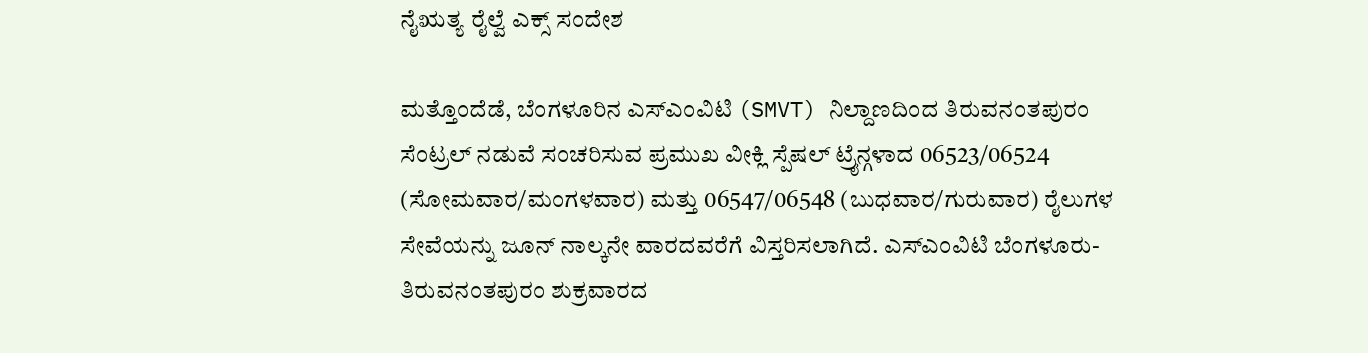ನೈಋತ್ಯ ರೈಲ್ವೆ ಎಕ್ಸ್ ಸಂದೇಶ

ಮತ್ತೊಂದೆಡೆ, ಬೆಂಗಳೂರಿನ ಎಸ್‌ಎಂವಿಟಿ (SMVT) ನಿಲ್ದಾಣದಿಂದ ತಿರುವನಂತಪುರಂ ಸೆಂಟ್ರಲ್ ನಡುವೆ ಸಂಚರಿಸುವ ಪ್ರಮುಖ ವೀಕ್ಲಿ ಸ್ಪೆಷಲ್ ಟ್ರೈನ್ಗಳಾದ 06523/06524 (ಸೋಮವಾರ/ಮಂಗಳವಾರ) ಮತ್ತು 06547/06548 (ಬುಧವಾರ/ಗುರುವಾರ) ರೈಲುಗಳ ಸೇವೆಯನ್ನು ಜೂನ್ ನಾಲ್ಕನೇ ವಾರದವರೆಗೆ ವಿಸ್ತರಿಸಲಾಗಿದೆ. ಎಸ್‌ಎಂವಿಟಿ ಬೆಂಗಳೂರು-ತಿರುವನಂತಪುರಂ ಶುಕ್ರವಾರದ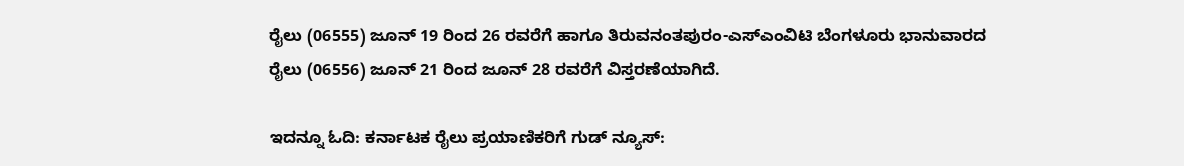ರೈಲು (06555) ಜೂನ್ 19 ರಿಂದ 26 ರವರೆಗೆ ಹಾಗೂ ತಿರುವನಂತಪುರಂ-ಎಸ್‌ಎಂವಿಟಿ ಬೆಂಗಳೂರು ಭಾನುವಾರದ ರೈಲು (06556) ಜೂನ್ 21 ರಿಂದ ಜೂನ್ 28 ರವರೆಗೆ ವಿಸ್ತರಣೆಯಾಗಿದೆ.

ಇದನ್ನೂ ಓದಿ: ಕರ್ನಾಟಕ ರೈಲು ಪ್ರಯಾಣಿಕರಿಗೆ ಗುಡ್ ನ್ಯೂಸ್: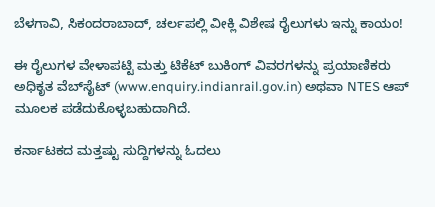ಬೆಳಗಾವಿ, ಸಿಕಂದರಾಬಾದ್, ಚರ್ಲಪಲ್ಲಿ ವೀಕ್ಲಿ ವಿಶೇಷ ರೈಲುಗಳು ಇನ್ನು ಕಾಯಂ!

ಈ ರೈಲುಗಳ ವೇಳಾಪಟ್ಟಿ ಮತ್ತು ಟಿಕೆಟ್ ಬುಕಿಂಗ್ ವಿವರಗಳನ್ನು ಪ್ರಯಾಣಿಕರು ಅಧಿಕೃತ ವೆಬ್‌ಸೈಟ್ (www.enquiry.indianrail.gov.in) ಅಥವಾ NTES ಆಪ್ ಮೂಲಕ ಪಡೆದುಕೊಳ್ಳಬಹುದಾಗಿದೆ.

ಕರ್ನಾಟಕದ ಮತ್ತಷ್ಟು ಸುದ್ದಿಗಳನ್ನು ಓದಲು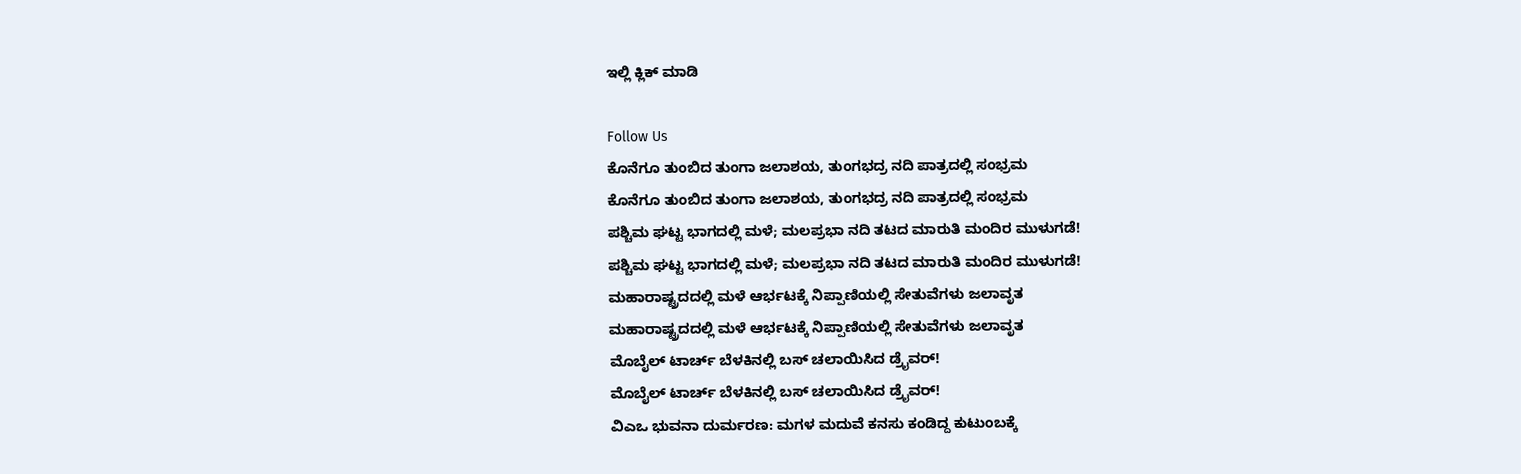ಇಲ್ಲಿ ಕ್ಲಿಕ್ ಮಾಡಿ

Follow Us
ಕೊನೆಗೂ ತುಂಬಿದ ತುಂಗಾ ಜಲಾಶಯ, ತುಂಗಭದ್ರ ನದಿ ಪಾತ್ರದಲ್ಲಿ ಸಂಭ್ರಮ
ಕೊನೆಗೂ ತುಂಬಿದ ತುಂಗಾ ಜಲಾಶಯ, ತುಂಗಭದ್ರ ನದಿ ಪಾತ್ರದಲ್ಲಿ ಸಂಭ್ರಮ
ಪಶ್ಚಿಮ ಘಟ್ಟ ಭಾಗದಲ್ಲಿ ಮಳೆ; ಮಲಪ್ರಭಾ ನದಿ ತಟದ ಮಾರುತಿ ಮಂದಿರ ಮುಳುಗಡೆ!
ಪಶ್ಚಿಮ ಘಟ್ಟ ಭಾಗದಲ್ಲಿ ಮಳೆ; ಮಲಪ್ರಭಾ ನದಿ ತಟದ ಮಾರುತಿ ಮಂದಿರ ಮುಳುಗಡೆ!
ಮಹಾರಾಷ್ಟ್ರದದಲ್ಲಿ ಮಳೆ ಆರ್ಭಟಕ್ಕೆ ನಿಪ್ಪಾಣಿಯಲ್ಲಿ ಸೇತುವೆಗಳು ಜಲಾವೃತ
ಮಹಾರಾಷ್ಟ್ರದದಲ್ಲಿ ಮಳೆ ಆರ್ಭಟಕ್ಕೆ ನಿಪ್ಪಾಣಿಯಲ್ಲಿ ಸೇತುವೆಗಳು ಜಲಾವೃತ
ಮೊಬೈಲ್ ಟಾರ್ಚ್ ಬೆಳಕಿನಲ್ಲಿ ಬಸ್ ಚಲಾಯಿಸಿದ ಡ್ರೈವರ್!
ಮೊಬೈಲ್ ಟಾರ್ಚ್ ಬೆಳಕಿನಲ್ಲಿ ಬಸ್ ಚಲಾಯಿಸಿದ ಡ್ರೈವರ್!
ವಿಎಒ ಭುವನಾ ದುರ್ಮರಣ: ಮಗಳ ಮದುವೆ ಕನಸು ಕಂಡಿದ್ದ ಕುಟುಂಬಕ್ಕೆ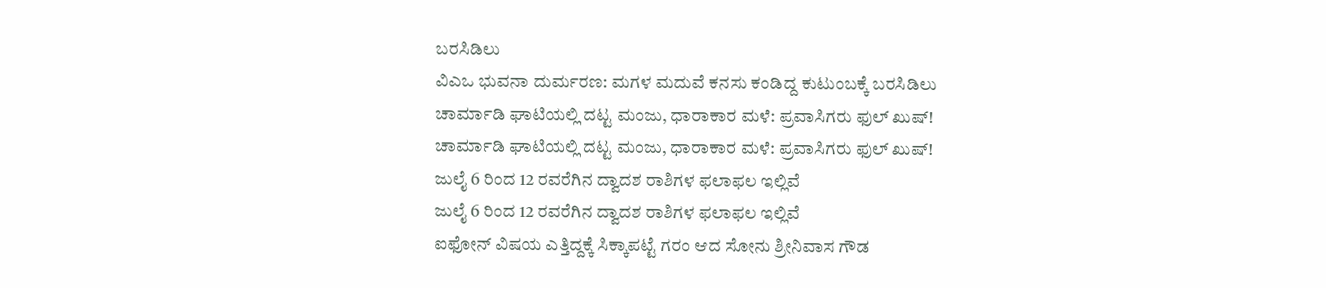ಬರಸಿಡಿಲು
ವಿಎಒ ಭುವನಾ ದುರ್ಮರಣ: ಮಗಳ ಮದುವೆ ಕನಸು ಕಂಡಿದ್ದ ಕುಟುಂಬಕ್ಕೆ ಬರಸಿಡಿಲು
ಚಾರ್ಮಾಡಿ ಘಾಟಿಯಲ್ಲಿ ದಟ್ಟ ಮಂಜು, ಧಾರಾಕಾರ ಮಳೆ: ಪ್ರವಾಸಿಗರು ಫುಲ್ ಖುಷ್!
ಚಾರ್ಮಾಡಿ ಘಾಟಿಯಲ್ಲಿ ದಟ್ಟ ಮಂಜು, ಧಾರಾಕಾರ ಮಳೆ: ಪ್ರವಾಸಿಗರು ಫುಲ್ ಖುಷ್!
ಜುಲೈ 6 ರಿಂದ 12 ರವರೆಗಿನ ದ್ವಾದಶ ರಾಶಿಗಳ ಫಲಾಫಲ ಇಲ್ಲಿವೆ
ಜುಲೈ 6 ರಿಂದ 12 ರವರೆಗಿನ ದ್ವಾದಶ ರಾಶಿಗಳ ಫಲಾಫಲ ಇಲ್ಲಿವೆ
ಐಫೋನ್ ವಿಷಯ ಎತ್ತಿದ್ದಕ್ಕೆ ಸಿಕ್ಕಾಪಟ್ಟೆ ಗರಂ ಆದ ಸೋನು ಶ್ರೀನಿವಾಸ ಗೌಡ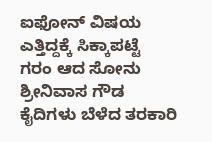ಐಫೋನ್ ವಿಷಯ ಎತ್ತಿದ್ದಕ್ಕೆ ಸಿಕ್ಕಾಪಟ್ಟೆ ಗರಂ ಆದ ಸೋನು ಶ್ರೀನಿವಾಸ ಗೌಡ
ಕೈದಿಗಳು ಬೆಳೆದ ತರಕಾರಿ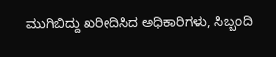ಮುಗಿಬಿದ್ದು ಖರೀದಿಸಿದ ಅಧಿಕಾರಿಗಳು, ಸಿಬ್ಬಂದಿ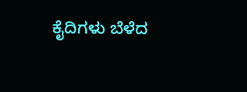ಕೈದಿಗಳು ಬೆಳೆದ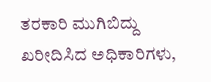ತರಕಾರಿ ಮುಗಿಬಿದ್ದು ಖರೀದಿಸಿದ ಅಧಿಕಾರಿಗಳು,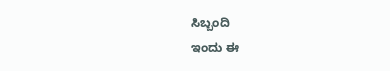ಸಿಬ್ಬಂದಿ
ಇಂದು ಈ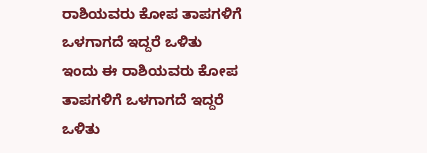ರಾಶಿಯವರು ಕೋಪ ತಾಪಗಳಿಗೆ ಒಳಗಾಗದೆ ಇದ್ದರೆ ಒಳಿತು
ಇಂದು ಈ ರಾಶಿಯವರು ಕೋಪ ತಾಪಗಳಿಗೆ ಒಳಗಾಗದೆ ಇದ್ದರೆ ಒಳಿತು